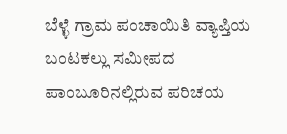ಬೆಳ್ಳೆ ಗ್ರಾಮ ಪಂಚಾಯಿತಿ ವ್ಯಾಪ್ತಿಯ ಬಂಟಕಲ್ಲು ಸಮೀಪದ ಪಾಂಬೂರಿನಲ್ಲಿರುವ ಪರಿಚಯ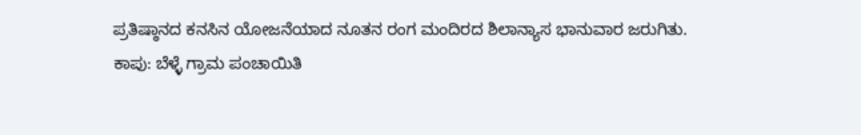ಪ್ರತಿಷ್ಠಾನದ ಕನಸಿನ ಯೋಜನೆಯಾದ ನೂತನ ರಂಗ ಮಂದಿರದ ಶಿಲಾನ್ಯಾಸ ಭಾನುವಾರ ಜರುಗಿತು.
ಕಾಪು: ಬೆಳ್ಳೆ ಗ್ರಾಮ ಪಂಚಾಯಿತಿ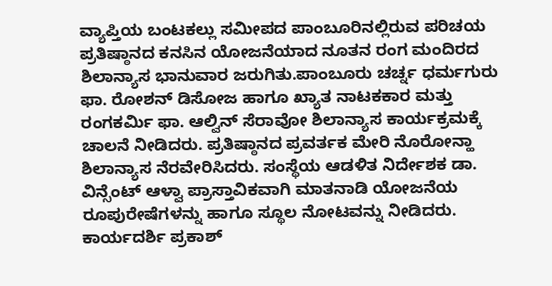ವ್ಯಾಪ್ತಿಯ ಬಂಟಕಲ್ಲು ಸಮೀಪದ ಪಾಂಬೂರಿನಲ್ಲಿರುವ ಪರಿಚಯ ಪ್ರತಿಷ್ಠಾನದ ಕನಸಿನ ಯೋಜನೆಯಾದ ನೂತನ ರಂಗ ಮಂದಿರದ ಶಿಲಾನ್ಯಾಸ ಭಾನುವಾರ ಜರುಗಿತು.ಪಾಂಬೂರು ಚರ್ಚ್ನ ಧರ್ಮಗುರು ಫಾ. ರೋಶನ್ ಡಿಸೋಜ ಹಾಗೂ ಖ್ಯಾತ ನಾಟಕಕಾರ ಮತ್ತು ರಂಗಕರ್ಮಿ ಫಾ. ಆಲ್ವಿನ್ ಸೆರಾವೋ ಶಿಲಾನ್ಯಾಸ ಕಾರ್ಯಕ್ರಮಕ್ಕೆ ಚಾಲನೆ ನೀಡಿದರು. ಪ್ರತಿಷ್ಠಾನದ ಪ್ರವರ್ತಕ ಮೇರಿ ನೊರೋನ್ಹಾ ಶಿಲಾನ್ಯಾಸ ನೆರವೇರಿಸಿದರು. ಸಂಸ್ಥೆಯ ಆಡಳಿತ ನಿರ್ದೇಶಕ ಡಾ. ವಿನ್ಸೆಂಟ್ ಆಳ್ವಾ ಪ್ರಾಸ್ತಾವಿಕವಾಗಿ ಮಾತನಾಡಿ ಯೋಜನೆಯ ರೂಪುರೇಷೆಗಳನ್ನು ಹಾಗೂ ಸ್ಥೂಲ ನೋಟವನ್ನು ನೀಡಿದರು. ಕಾರ್ಯದರ್ಶಿ ಪ್ರಕಾಶ್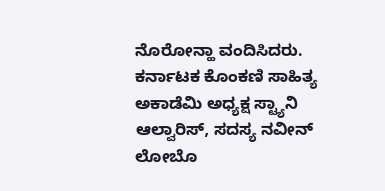ನೊರೋನ್ಹಾ ವಂದಿಸಿದರು. ಕರ್ನಾಟಕ ಕೊಂಕಣಿ ಸಾಹಿತ್ಯ ಅಕಾಡೆಮಿ ಅಧ್ಯಕ್ಷ ಸ್ಟ್ಯಾನಿ ಆಲ್ವಾರಿಸ್, ಸದಸ್ಯ ನವೀನ್ ಲೋಬೊ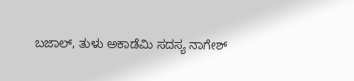ಬಜಾಲ್, ತುಳು ಅಕಾಡೆಮಿ ಸದಸ್ಯ ನಾಗೇಶ್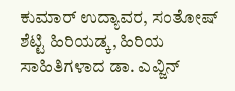ಕುಮಾರ್ ಉದ್ಯಾವರ, ಸಂತೋಷ್ ಶೆಟ್ಟಿ ಹಿರಿಯಡ್ಕ, ಹಿರಿಯ ಸಾಹಿತಿಗಳಾದ ಡಾ. ಎವ್ಜಿನ್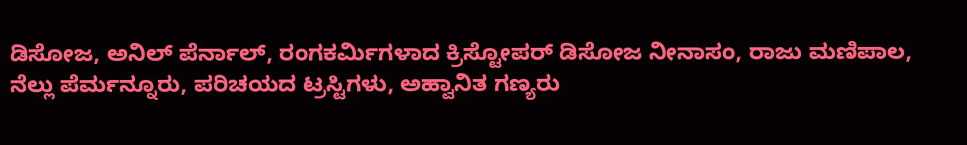ಡಿಸೋಜ, ಅನಿಲ್ ಪೆರ್ನಾಲ್, ರಂಗಕರ್ಮಿಗಳಾದ ಕ್ರಿಸ್ಟೋಪರ್ ಡಿಸೋಜ ನೀನಾಸಂ, ರಾಜು ಮಣಿಪಾಲ, ನೆಲ್ಲು ಪೆರ್ಮನ್ನೂರು, ಪರಿಚಯದ ಟ್ರಸ್ಟಿಗಳು, ಅಹ್ವಾನಿತ ಗಣ್ಯರು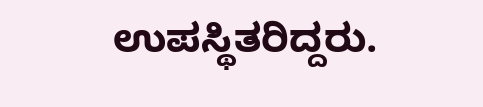ಉಪಸ್ಥಿತರಿದ್ದರು.